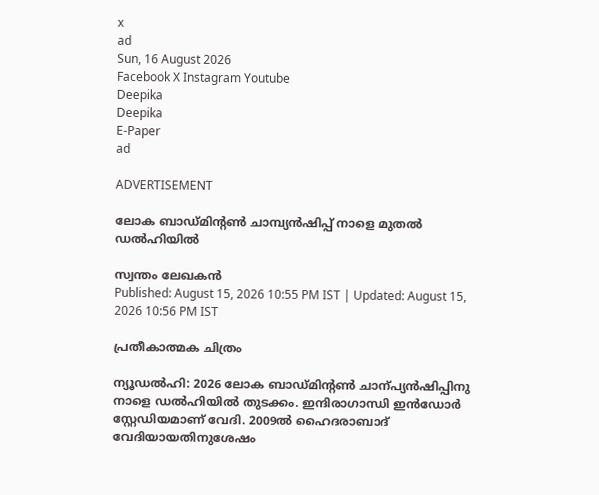x
ad
Sun, 16 August 2026
Facebook X Instagram Youtube
Deepika
Deepika
E-Paper
ad

ADVERTISEMENT

ലോക ബാഡ്മിന്‍റൺ ചാമ്പ്യൻഷിപ്പ് നാളെ മുതൽ ഡൽഹിയിൽ

സ്വന്തം ലേഖകന്‍
Published: August 15, 2026 10:55 PM IST | Updated: August 15, 2026 10:56 PM IST

പ്രതീകാത്മക ചിത്രം

ന്യൂഡൽഹി: 2026 ലോക ബാഡ്മിന്‍റൺ ചാന്പ്യൻഷിപ്പിനു നാളെ ഡൽഹിയിൽ തുടക്കം. ഇന്ദിരാഗാന്ധി ഇൻഡോർ സ്റ്റേഡിയമാണ് വേദി. 2009ൽ ഹൈദരാബാദ് വേദിയായതിനുശേഷം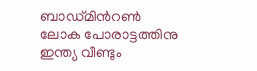ബാഡ്മിന്‍റൺ ലോക പോരാട്ടത്തിനു ഇന്ത്യ വീണ്ടും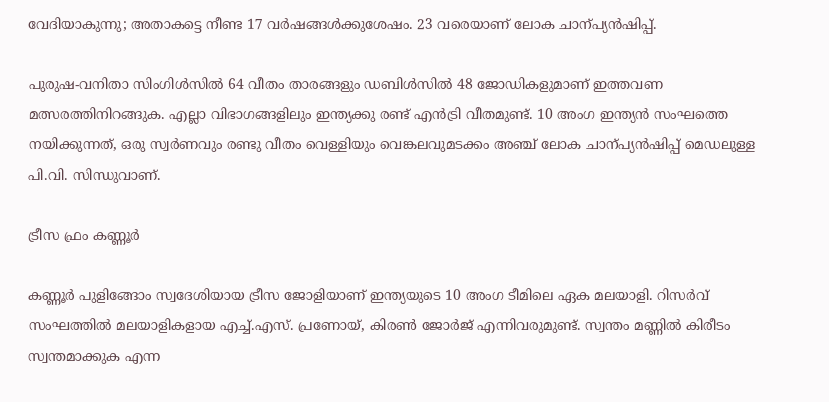വേദിയാകുന്നു; അതാകട്ടെ നീണ്ട 17 വർഷങ്ങൾക്കുശേഷം. 23 വരെയാണ് ലോക ചാന്പ്യൻഷിപ്പ്.

പുരുഷ-വനിതാ സിംഗിൾസിൽ 64 വീതം താരങ്ങളും ഡബിൾസിൽ 48 ജോഡികളുമാണ് ഇത്തവണ മത്സരത്തിനിറങ്ങുക. എല്ലാ വിഭാഗങ്ങളിലും ഇന്ത്യക്കു രണ്ട് എൻട്രി വീതമുണ്ട്. 10 അംഗ ഇന്ത്യൻ സംഘത്തെ നയിക്കുന്നത്, ഒരു സ്വർണവും രണ്ടു വീതം വെള്ളിയും വെങ്കലവുമടക്കം അഞ്ച് ലോക ചാന്പ്യൻഷിപ്പ് മെഡലുള്ള പി.വി. സിന്ധുവാണ്.

ട്രീസ ഫ്രം കണ്ണൂർ

കണ്ണൂർ പുളിങ്ങോം സ്വദേശിയായ ട്രീസ ജോളിയാണ് ഇന്ത്യയുടെ 10 അംഗ ടീമിലെ ഏക മലയാളി. റിസർവ് സംഘത്തിൽ മലയാളികളായ എച്ച്.എസ്. പ്രണോയ്, കിരൺ ജോർജ് എന്നിവരുമുണ്ട്. സ്വന്തം മണ്ണിൽ കിരീടം സ്വന്തമാക്കുക എന്ന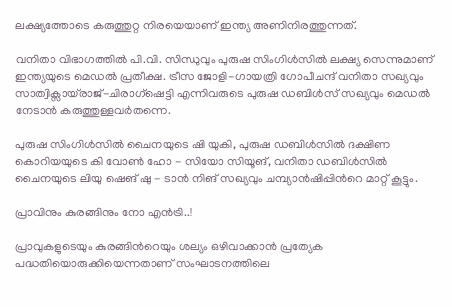ലക്ഷ്യത്തോടെ കരുത്തുറ്റ നിരയെയാണ് ഇന്ത്യ അണിനിരത്തുന്നത്.

വനിതാ വിഭാഗത്തിൽ പി.വി. സിന്ധുവും പുരുഷ സിംഗിൾസിൽ ലക്ഷ്യ സെന്നുമാണ് ഇന്ത്യയുടെ മെഡൽ പ്രതീക്ഷ. ട്രീസ ജോളി-ഗായത്രി ഗോപീചന്ദ് വനിതാ സഖ്യവും സാത്വിക്സായ്‌രാജ്-ചിരാഗ്ഷെട്ടി എന്നിവരുടെ പുരുഷ ഡബിൾസ് സഖ്യവും മെഡൽ നേടാൻ കരുത്തുള്ളവർതന്നെ.

പുരുഷ സിംഗിൾസിൽ ചൈനയുടെ ഷി യുകി, പുരുഷ ഡബിൾസിൽ ദക്ഷിണ കൊറിയയുടെ കി വോൺ ഹോ - സിയോ സിയൂങ്, വനിതാ ഡബിൾസിൽ ചൈനയുടെ ലിയു ഷെങ് ഷു - ടാൻ നിങ് സഖ്യവും ചമ്പ്യാൻഷിപ്പിന്‍റെ മാറ്റ് കൂട്ടും.

പ്രാവിനും കുരങ്ങിനും നോ എൻട്രി..!

പ്രാവുകളുടെയും കുരങ്ങിന്‍റെയും ശല്യം ഒഴിവാക്കാൻ പ്രത്യേക പദ്ധതിയൊരുക്കിയെന്നതാണ് സംഘാടനത്തിലെ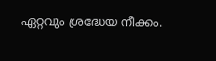ഏറ്റവും ശ്രദ്ധേയ നീക്കം.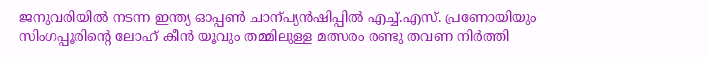ജനുവരിയിൽ നടന്ന ഇന്ത്യ ഓപ്പൺ ചാന്പ്യൻഷിപ്പിൽ എച്ച്.എസ്. പ്രണോയിയും സിംഗപ്പൂരിന്‍റെ ലോഹ് കീൻ യൂവും തമ്മിലുള്ള മത്സരം രണ്ടു തവണ നിർത്തി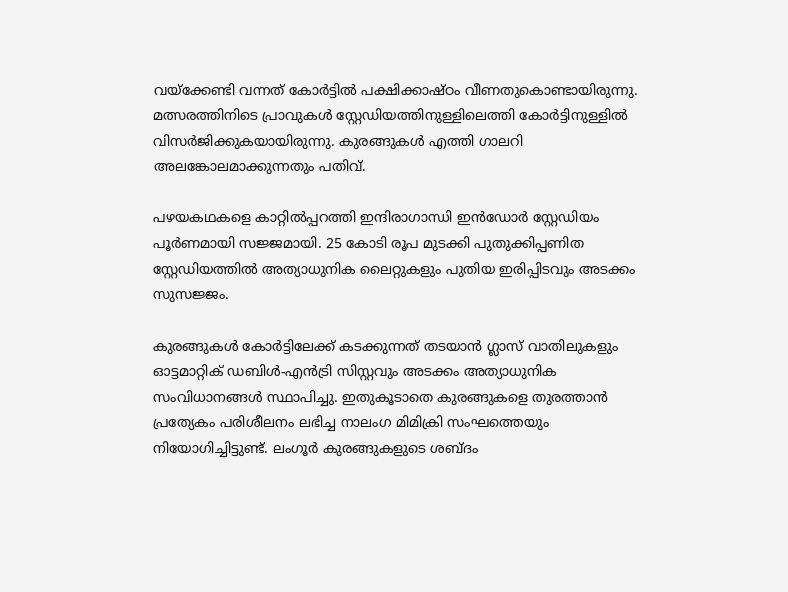വയ്ക്കേണ്ടി വന്നത് കോർട്ടിൽ പക്ഷിക്കാഷ്ഠം വീണതുകൊണ്ടായിരുന്നു. മത്സരത്തിനിടെ പ്രാവുകൾ സ്റ്റേഡിയത്തിനുള്ളിലെത്തി കോർട്ടിനുള്ളിൽ വിസർജിക്കുകയായിരുന്നു. കുരങ്ങുകൾ എത്തി ഗാലറി അലങ്കോലമാക്കുന്നതും പതിവ്.

പഴയകഥകളെ കാറ്റിൽപ്പറത്തി ഇന്ദിരാഗാന്ധി ഇൻഡോർ സ്റ്റേഡിയം പൂർണമായി സജ്ജമായി. 25 കോടി രൂപ മുടക്കി പുതുക്കിപ്പണിത സ്റ്റേഡിയത്തിൽ അത്യാധുനിക ലൈറ്റുകളും പുതിയ ഇരിപ്പിടവും അടക്കം സുസജ്ജം.

കുരങ്ങുകൾ കോർട്ടിലേക്ക് കടക്കുന്നത് തടയാൻ ഗ്ലാസ് വാതിലുകളും ഓട്ടമാറ്റിക് ഡബിൾ-എൻട്രി സിസ്റ്റവും അടക്കം അത്യാധുനിക സംവിധാനങ്ങൾ സ്ഥാപിച്ചു. ഇതുകൂടാതെ കുരങ്ങുകളെ തുരത്താൻ പ്രത്യേകം പരിശീലനം ലഭിച്ച നാലംഗ മിമിക്രി സംഘത്തെയും നിയോഗിച്ചിട്ടുണ്ട്. ലംഗൂർ കുരങ്ങുകളുടെ ശബ്ദം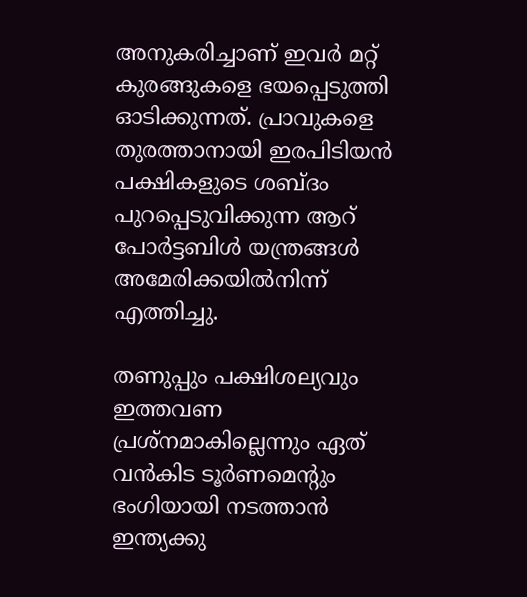അനുകരിച്ചാണ് ഇവർ മറ്റ് കുരങ്ങുകളെ ഭയപ്പെടുത്തി ഓടിക്കുന്നത്. പ്രാവുകളെ തുരത്താനായി ഇരപിടിയൻ പക്ഷികളുടെ ശബ്ദം പുറപ്പെടുവിക്കുന്ന ആറ് പോർട്ടബിൾ യന്ത്രങ്ങൾ അമേരിക്കയിൽനിന്ന് എത്തിച്ചു.

തണുപ്പും പക്ഷിശല്യവും ഇത്തവണ പ്രശ്നമാകില്ലെന്നും ഏത് വൻകിട ടൂർണമെന്‍റും ഭംഗിയായി നടത്താൻ ഇന്ത്യക്കു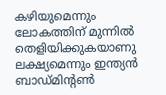കഴിയുമെന്നും ലോകത്തിന് മുന്നിൽ തെളിയിക്കുകയാണു ലക്ഷ്യമെന്നും ഇന്ത്യൻ ബാഡ്മിന്‍റൺ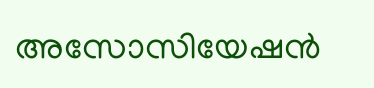അസോസിയേഷൻ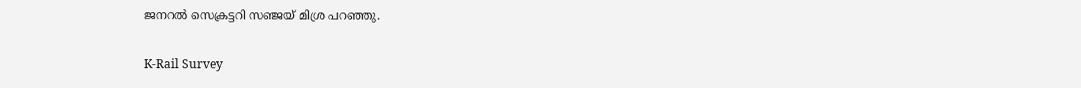ജനറൽ സെക്രട്ടറി സഞ്ജയ് മിശ്ര പറഞ്ഞു.

K-Rail Survey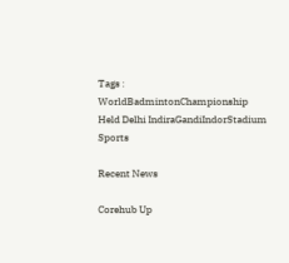Tags : WorldBadmintonChampionship Held Delhi IndiraGandiIndorStadium Sports

Recent News

Corehub Up